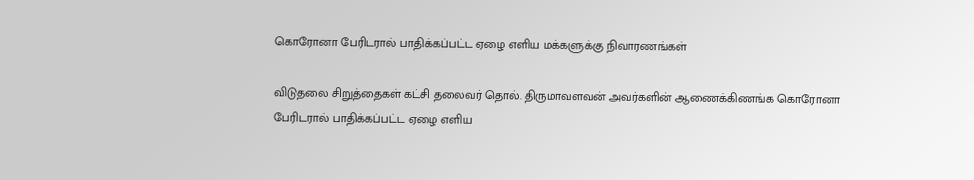கொரோனா பேரிடரால் பாதிக்கப்பட்ட ஏழை எளிய மக்களுக்கு நிவாரணங்கள்

விடுதலை சிறுத்தைகள் கட்சி தலைவர் தொல். திருமாவளவன் அவர்களின் ஆணைக்கிணங்க கொரோனா பேரிடரால் பாதிக்கப்பட்ட ஏழை எளிய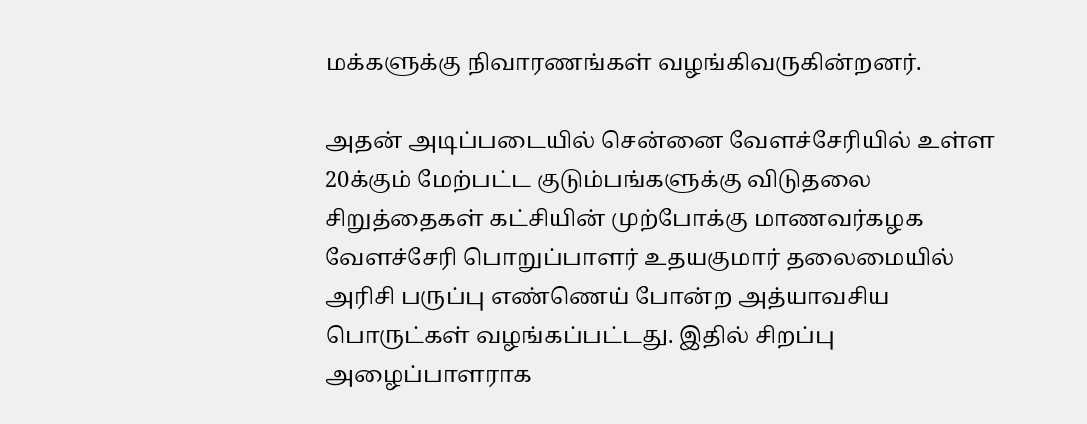மக்களுக்கு நிவாரணங்கள் வழங்கிவருகின்றனர்.

அதன் அடிப்படையில் சென்னை வேளச்சேரியில் உள்ள 20க்கும் மேற்பட்ட குடும்பங்களுக்கு விடுதலை சிறுத்தைகள் கட்சியின் முற்போக்கு மாணவர்கழக வேளச்சேரி பொறுப்பாளர் உதயகுமார் தலைமையில் அரிசி பருப்பு எண்ணெய் போன்ற அத்யாவசிய பொருட்கள் வழங்கப்பட்டது. இதில் சிறப்பு அழைப்பாளராக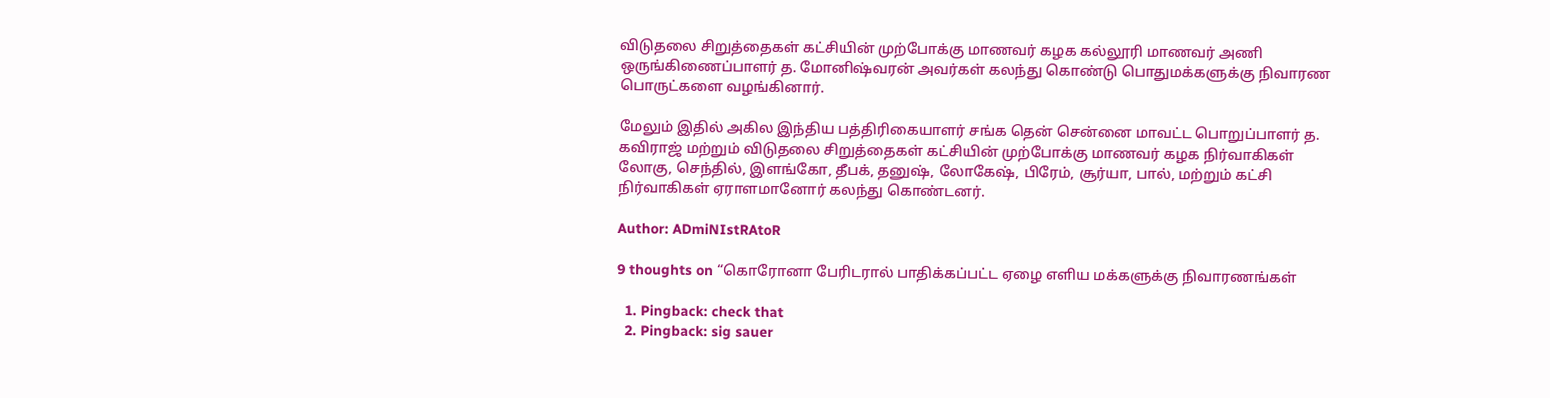விடுதலை சிறுத்தைகள் கட்சியின் முற்போக்கு மாணவர் கழக கல்லூரி மாணவர் அணி ஒருங்கிணைப்பாளர் த. மோனிஷ்வரன் அவர்கள் கலந்து கொண்டு பொதுமக்களுக்கு நிவாரண பொருட்களை வழங்கினார்.

மேலும் இதில் அகில இந்திய பத்திரிகையாளர் சங்க தென் சென்னை மாவட்ட பொறுப்பாளர் த. கவிராஜ் மற்றும் விடுதலை சிறுத்தைகள் கட்சியின் முற்போக்கு மாணவர் கழக நிர்வாகிகள் லோகு, செந்தில், இளங்கோ, தீபக், தனுஷ், லோகேஷ், பிரேம், சூர்யா, பால், மற்றும் கட்சி நிர்வாகிகள் ஏராளமானோர் கலந்து கொண்டனர்.

Author: ADmiNIstRAtoR

9 thoughts on “கொரோனா பேரிடரால் பாதிக்கப்பட்ட ஏழை எளிய மக்களுக்கு நிவாரணங்கள்

  1. Pingback: check that
  2. Pingback: sig sauer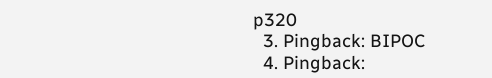p320
  3. Pingback: BIPOC
  4. Pingback: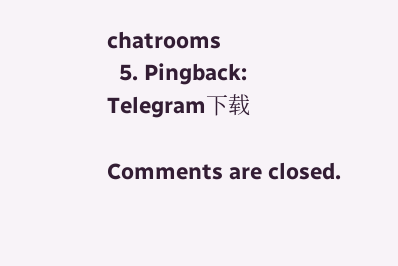chatrooms
  5. Pingback: Telegram下载

Comments are closed.